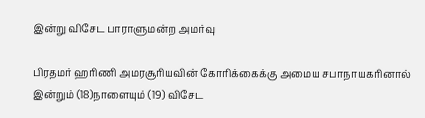இன்று விசேட பாராளுமன்ற அமர்வு

பிரதமர் ஹரிணி அமரசூரியவின் கோரிக்கைக்கு அமைய சபாநாயகரினால் இன்றும் (18)நாளையும் (19) விசேட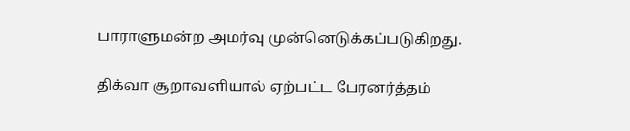பாராளுமன்ற அமர்வு முன்னெடுக்கப்படுகிறது.

திக்வா சூறாவளியால் ஏற்பட்ட பேரனர்த்தம்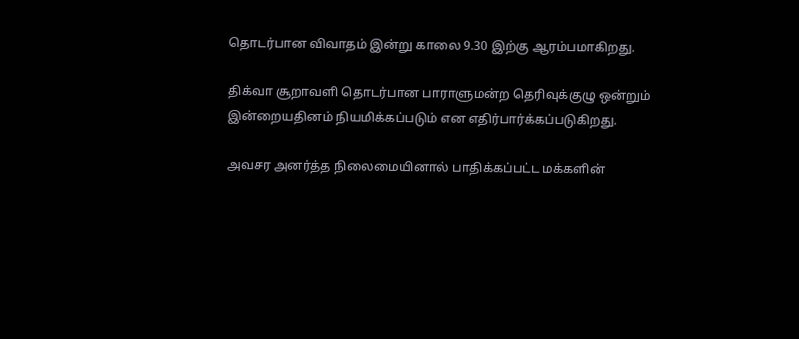தொடர்பான விவாதம் இன்று காலை 9.30 இற்கு ஆரம்பமாகிறது.

திக்வா சூறாவளி தொடர்பான பாராளுமன்ற தெரிவுக்குழு ஒன்றும் இன்றையதினம் நியமிக்கப்படும் என எதிர்பார்க்கப்படுகிறது.

அவசர அனர்த்த நிலைமையினால் பாதிக்கப்பட்ட மக்களின்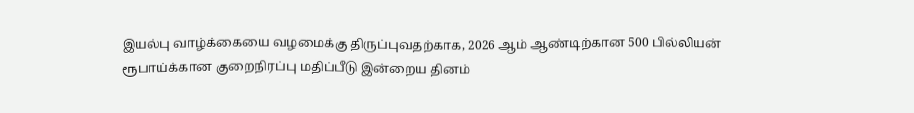இயல்பு வாழ்க்கையை வழமைக்கு திருப்புவதற்காக, 2026 ஆம் ஆண்டிற்கான 500 பில்லியன் ரூபாய்க்கான குறைநிரப்பு மதிப்பீடு இன்றைய தினம்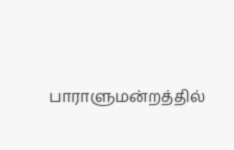பாராளுமன்றத்தில்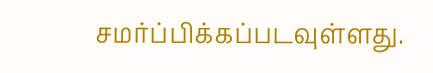சமர்ப்பிக்கப்படவுள்ளது.